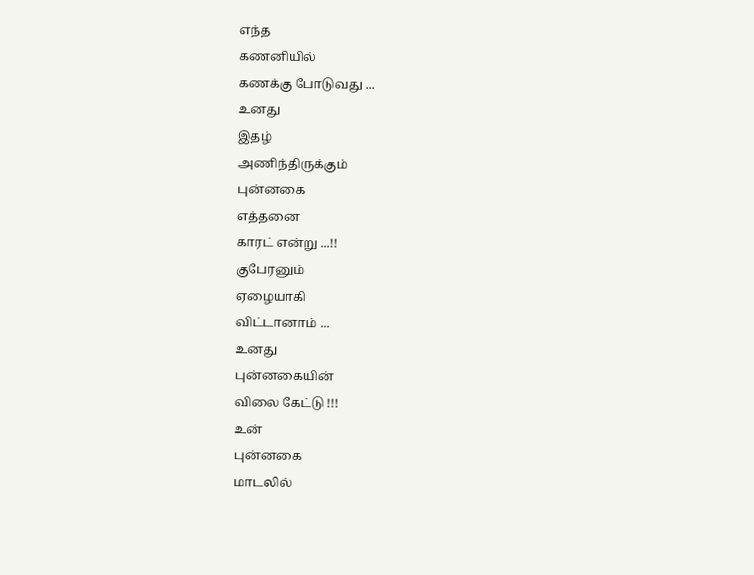எந்த
கணனியில்
கணக்கு போடுவது ...
உனது
இதழ்
அணிந்திருக்கும்
புன்னகை
எத்தனை
காரட் என்று ...!!
குபேரனும்
ஏழையாகி
விட்டானாம் ...
உனது
புன்னகையின்
விலை கேட்டு !!!
உன்
புன்னகை
மாடலில்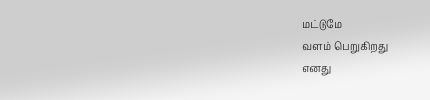மட்டுமே
வளம் பெறுகிறது
எனது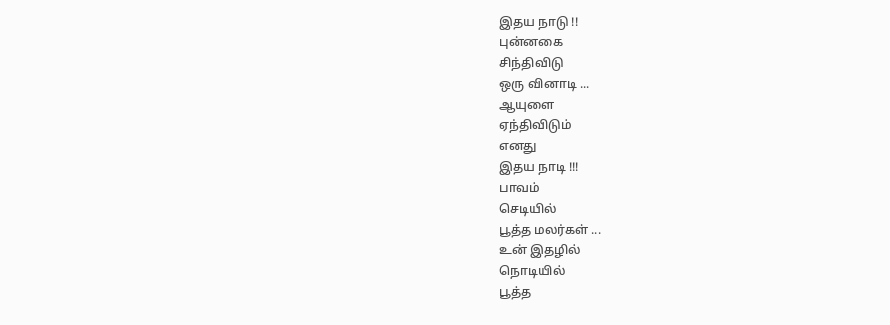இதய நாடு !!
புன்னகை
சிந்திவிடு
ஒரு வினாடி ...
ஆயுளை
ஏந்திவிடும்
எனது
இதய நாடி !!!
பாவம்
செடியில்
பூத்த மலர்கள் ...
உன் இதழில்
நொடியில்
பூத்த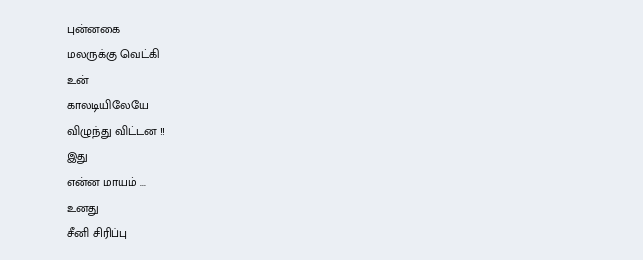புன்னகை
மலருக்கு வெட்கி
உன்
காலடியிலேயே
விழுந்து விட்டன !!
இது
என்ன மாயம் ...
உனது
சீனி சிரிப்பு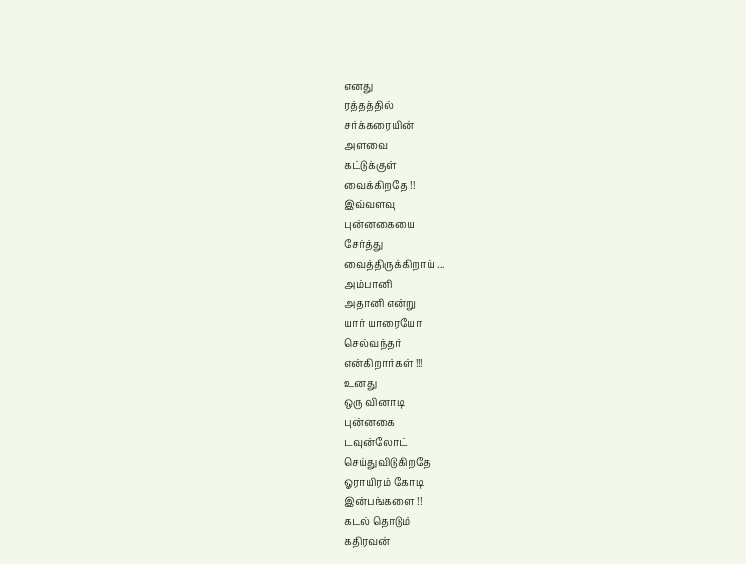எனது
ரத்தத்தில்
சர்க்கரையின்
அளவை
கட்டுக்குள்
வைக்கிறதே !!
இவ்வளவு
புன்னகையை
சேர்த்து
வைத்திருக்கிறாய் ...
அம்பானி
அதானி என்று
யார் யாரையோ
செல்வந்தர்
என்கிறார்கள் !!!
உனது
ஒரு வினாடி
புன்னகை
டவுன்லோட்
செய்துவிடுகிறதே
ஓராயிரம் கோடி
இன்பங்களை !!
கடல் தொடும்
கதிரவன்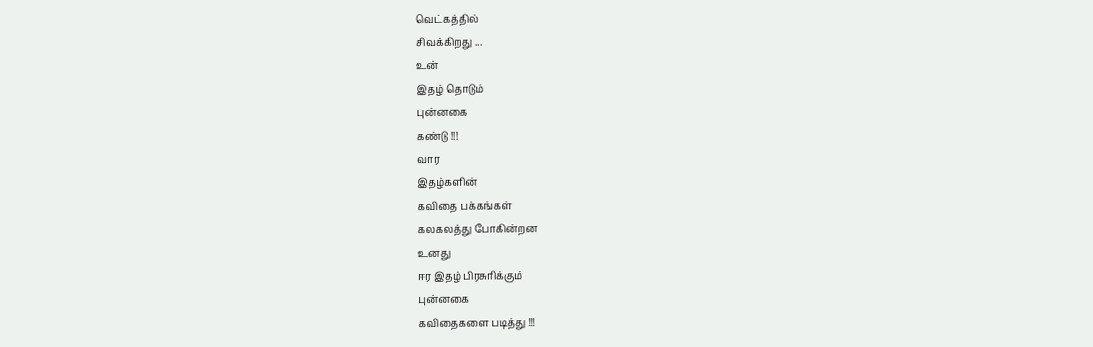வெட்கத்தில்
சிவக்கிறது ...
உன்
இதழ் தொடும்
புன்னகை
கண்டு !!!
வார
இதழ்களின்
கவிதை பக்கங்கள்
கலகலத்து போகின்றன
உனது
ஈர இதழ் பிரசுரிக்கும்
புன்னகை
கவிதைகளை படித்து !!!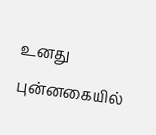உனது
புன்னகையில்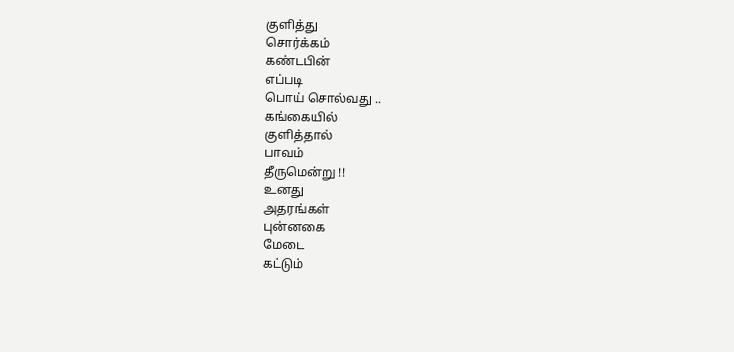குளித்து
சொர்க்கம்
கண்டபின்
எப்படி
பொய் சொல்வது ..
கங்கையில்
குளித்தால்
பாவம்
தீருமென்று !!
உனது
அதரங்கள்
புன்னகை
மேடை
கட்டும்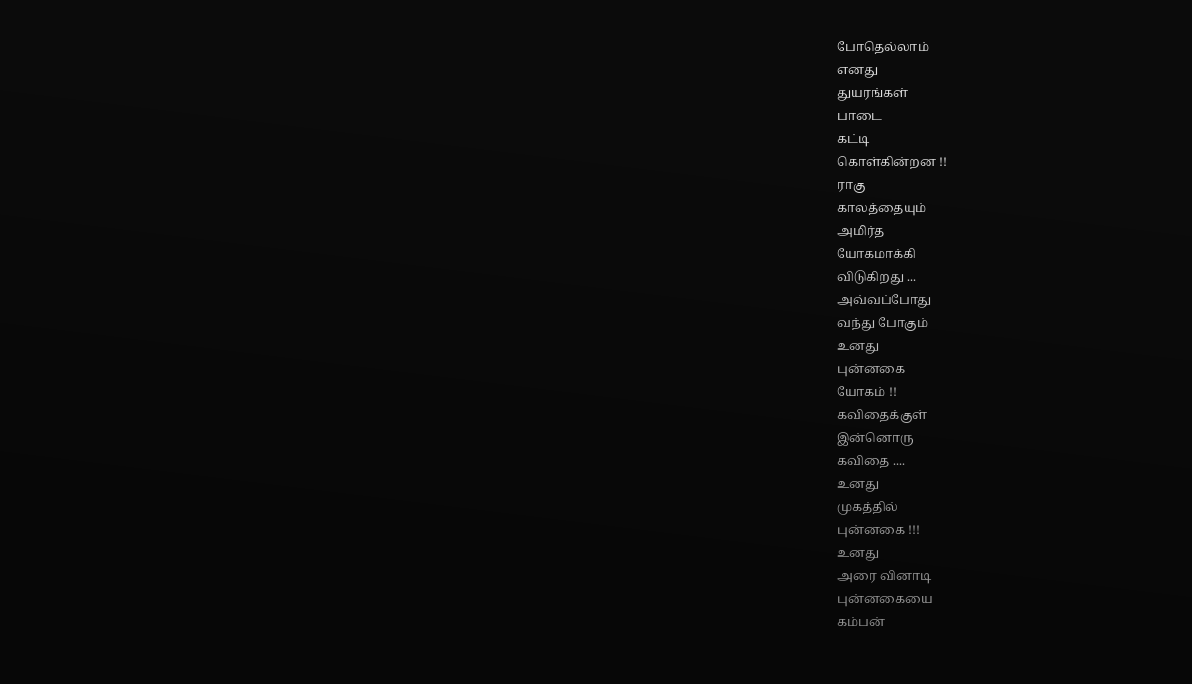போதெல்லாம்
எனது
துயரங்கள்
பாடை
கட்டி
கொள்கின்றன !!
ராகு
காலத்தையும்
அமிர்த
யோகமாக்கி
விடுகிறது ...
அவ்வப்போது
வந்து போகும்
உனது
புன்னகை
யோகம் !!
கவிதைக்குள்
இன்னொரு
கவிதை ....
உனது
முகத்தில்
புன்னகை !!!
உனது
அரை வினாடி
புன்னகையை
கம்பன்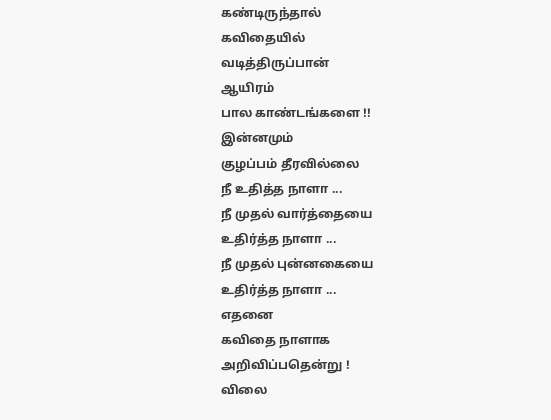கண்டிருந்தால்
கவிதையில்
வடித்திருப்பான்
ஆயிரம்
பால காண்டங்களை !!
இன்னமும்
குழப்பம் தீரவில்லை
நீ உதித்த நாளா ...
நீ முதல் வார்த்தையை
உதிர்த்த நாளா ...
நீ முதல் புன்னகையை
உதிர்த்த நாளா ...
எதனை
கவிதை நாளாக
அறிவிப்பதென்று !
விலை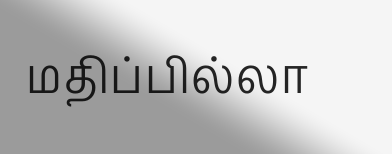மதிப்பில்லா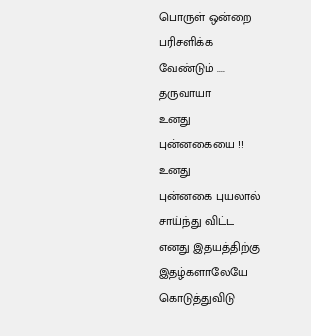பொருள் ஒன்றை
பரிசளிக்க
வேண்டும் ....
தருவாயா
உனது
புன்னகையை !!
உனது
புன்னகை புயலால்
சாய்ந்து விட்ட
எனது இதயத்திற்கு
இதழ்களாலேயே
கொடுத்துவிடு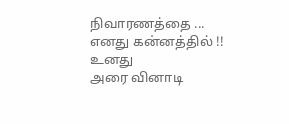நிவாரணத்தை ...
எனது கன்னத்தில் !!
உனது
அரை வினாடி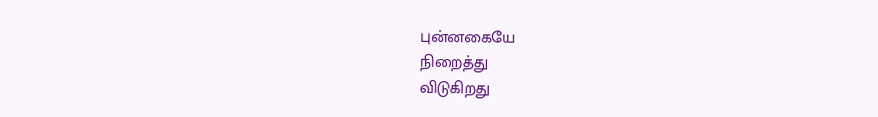புன்னகையே
நிறைத்து
விடுகிறது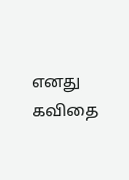எனது
கவிதை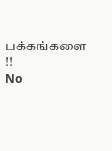பக்கங்களை !!
No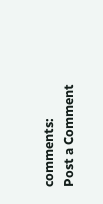comments:
Post a Comment